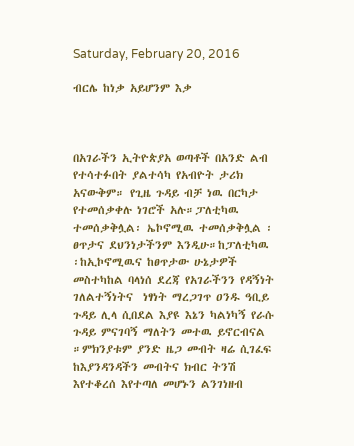Saturday, February 20, 2016

ብርሌ ከነቃ አይሆንም እቃ



በአገራችን ኢትዮጵያአ ወጣቶች በአንድ ልብ የተሳተፉበት ያልተሳካ የአብዮት ታሪክ አናውቅም። የጊዜ ጉዳይ ብቻ ነዉ በርካታ የተመሰቃቀሉ ነገሮች አሉ።ፓለቲካዉ ተመሰቃቅሏል፡ ኤኮኖሚዉ ተመሰቃቅሏል ፡ ፀጥታና ደህንነታችንም እንዲሁ።ከፓለቲካዉ ፡ከኢኮኖሚዉና ከፀጥታው ሁኔታዎች መስተካከል ባላነሰ ደረጃ የአገራችንን የዳኝነት ገለልተኝነትና  ነፃነት ማረጋገጥ ዐንዱ ዓቢይ ጉዳይ ሊላ ሲበደል እያዩ እኔን ካልነካኝ የራሱ ጉዳይ ምናገባኝ ማለትን መተዉ ይኖርብናል ።ምክንያቱም ያንድ ዜጋ መብት ዛሬ ሲገፈፍ ከእያንዳንዳችን መብትና ክብር ትንሽ እየተቆረሰ እየተጣለ መሆኑን ልንገነዘብ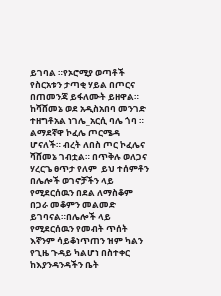ይገባል ።የኦሮሚያ ወጣቶች የስርአቱን ታጣቂ ሃይል በጦርና በጠመንጃ ይፋለሙት ይዘዋል። ከሻሸመኔ ወደ አዲስአበባ መንገድ ተዘግቶአል ነገሌ_አርሲ ባሌ ጎባ ። ልማደኛዋ ኮፈሌ ጦርሜዳ ሆናለች። ብረት ለበስ ጦር ኮፈሌና ሻሸመኔ ገብቷል። በጥቅሉ ወለጋና ሃረርጌ ፀጥታ የለም  ይህ ተሰምቶን በሌሎች ወገኖቻችን ላይ የሚደርሰዉን በደል ለማስቆም በጋራ መቆምን መልመድ ይገባናል።በሌሎች ላይ የሚደርሰዉን የመብት ጥሰት እኛንም ሳይቆነጥጠን ዝም ካልን የጊዜ ጉዳይ ካልሆነ በስተቀር ከእያንዳንዳችን ቤት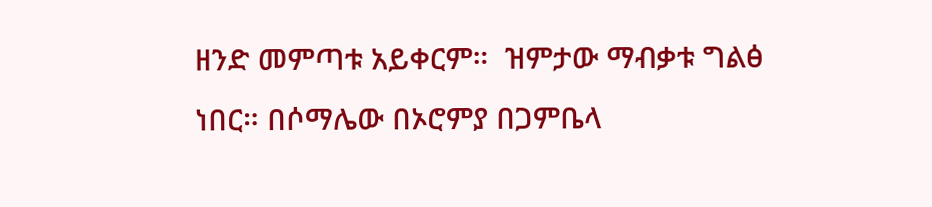ዘንድ መምጣቱ አይቀርም።  ዝምታው ማብቃቱ ግልፅ ነበር። በሶማሌው በኦሮምያ በጋምቤላ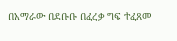በአማራው በደቡቡ በፈረቃ ግፍ ተፈጸመ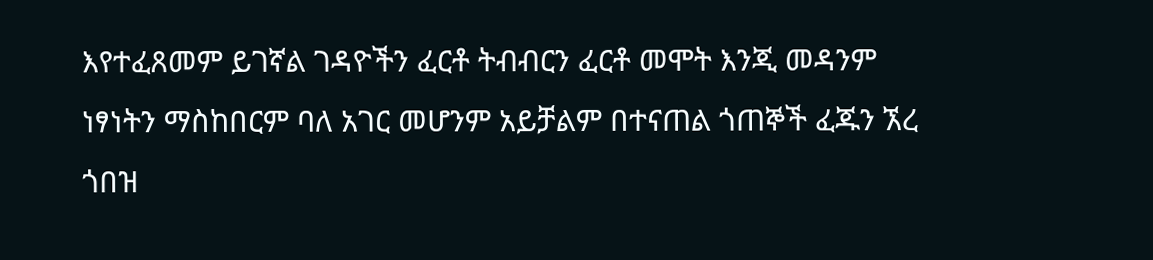እየተፈጸመም ይገኛል ገዳዮችን ፈርቶ ትብብርን ፈርቶ መሞት እንጂ መዳንም ነፃነትን ማስከበርም ባለ አገር መሆንም አይቻልም በተናጠል ጎጠኞች ፈጁን ኧረ ጎበዝ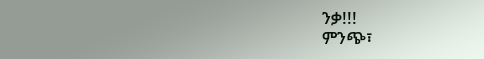ንቃ!!!                                                                                                                                   ምንጭ፣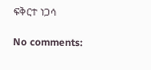ፍቅርተ ነጋሳ

No comments: